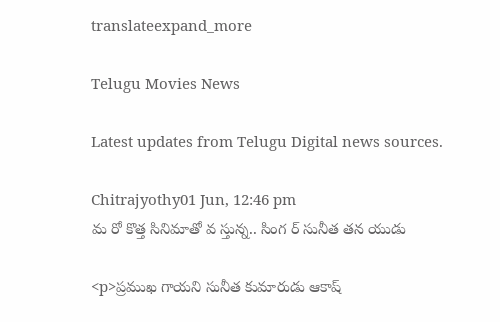translateexpand_more

Telugu Movies News

Latest updates from Telugu Digital news sources.

Chitrajyothy01 Jun, 12:46 pm
మ రో కొత్త సినిమాతో వ స్తున్న.. సింగ ర్ సునీత తన యుడు

<p>ప్రముఖ గాయని సునీత కుమారుడు ఆకాష్‌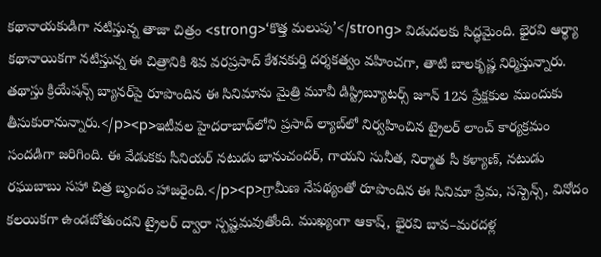కథానాయకుడిగా నటిస్తున్న తాజా చిత్రం <strong>‘కొత్త మలుపు’</strong> విడుదలకు సిద్ధమైంది. భైరవి ఆర్థ్యా కథానాయికగా నటిస్తున్న ఈ చిత్రానికి శివ వరప్రసాద్ కేశనకుర్తి దర్శకత్వం వహించగా, తాటి బాలకృష్ణ నిర్మిస్తున్నారు. తథాస్తు క్రియేషన్స్‌ బ్యానర్‌పై రూపొందిన ఈ సినిమాను మైత్రి మూవీ డిస్ట్రిబ్యూటర్స్ జూన్‌ 12న ప్రేక్షకుల ముందుకు తీసుకురానున్నారు.</p><p>ఇటీవల హైదరాబాద్‌లోని ప్రసాద్ ల్యాబ్‌లో నిర్వహించిన ట్రైలర్ లాంచ్ కార్యక్రమం సందడిగా జరిగింది. ఈ వేడుకకు సీనియర్ నటుడు భానుచందర్, గాయని సునీత, నిర్మాత సీ కళ్యాణ్, నటుడు రఘుబాబు సహా చిత్ర బృందం హాజరైంది.</p><p>గ్రామీణ నేపథ్యంతో రూపొందిన ఈ సినిమా ప్రేమ, సస్పెన్స్‌, వినోదం కలయికగా ఉండబోతుందని ట్రైలర్ ద్వారా స్పష్టమవుతోంది. ముఖ్యంగా ఆకాష్‌, భైరవి బావ–మరదళ్ల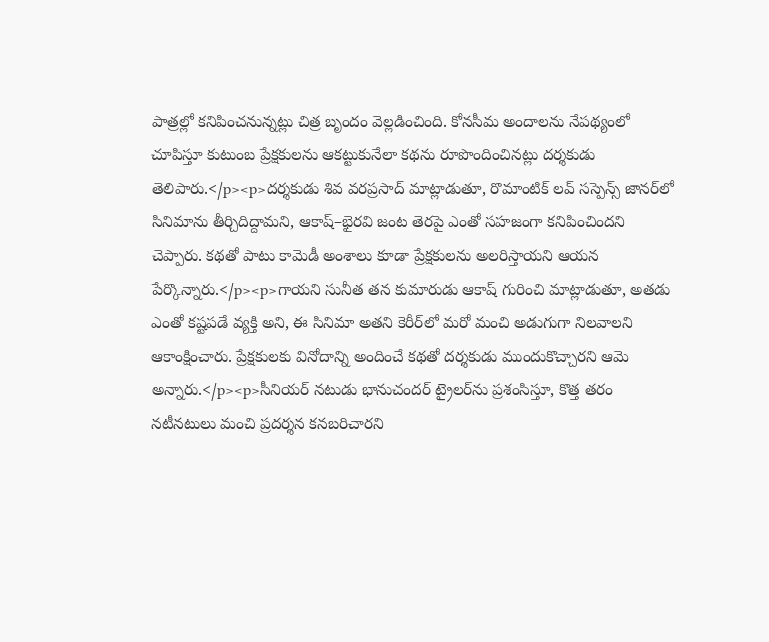పాత్రల్లో కనిపించనున్నట్లు చిత్ర బృందం వెల్లడించింది. కోనసీమ అందాలను నేపథ్యంలో చూపిస్తూ కుటుంబ ప్రేక్షకులను ఆకట్టుకునేలా కథను రూపొందించినట్లు దర్శకుడు తెలిపారు.</p><p>దర్శకుడు శివ వరప్రసాద్ మాట్లాడుతూ, రొమాంటిక్ లవ్ సస్పెన్స్‌ జానర్‌లో సినిమాను తీర్చిదిద్దామని, ఆకాష్–భైరవి జంట తెరపై ఎంతో సహజంగా కనిపించిందని చెప్పారు. కథతో పాటు కామెడీ అంశాలు కూడా ప్రేక్షకులను అలరిస్తాయని ఆయన పేర్కొన్నారు.</p><p>గాయని సునీత తన కుమారుడు ఆకాష్‌ గురించి మాట్లాడుతూ, అతడు ఎంతో కష్టపడే వ్యక్తి అని, ఈ సినిమా అతని కెరీర్‌లో మరో మంచి అడుగుగా నిలవాలని ఆకాంక్షించారు. ప్రేక్షకులకు వినోదాన్ని అందించే కథతో దర్శకుడు ముందుకొచ్చారని ఆమె అన్నారు.</p><p>సీనియర్ నటుడు భానుచందర్ ట్రైలర్‌ను ప్రశంసిస్తూ, కొత్త తరం నటీనటులు మంచి ప్రదర్శన కనబరిచారని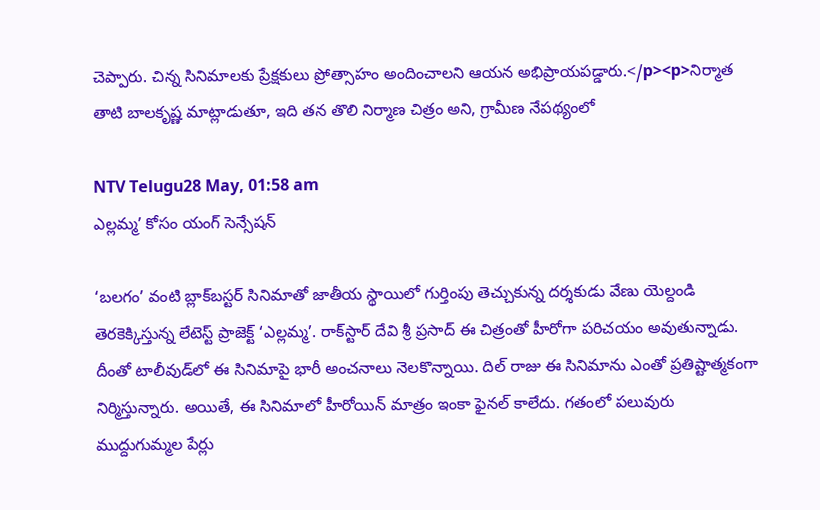చెప్పారు. చిన్న సినిమాలకు ప్రేక్షకులు ప్రోత్సాహం అందించాలని ఆయన అభిప్రాయపడ్డారు.</p><p>నిర్మాత తాటి బాలకృష్ణ మాట్లాడుతూ, ఇది తన తొలి నిర్మాణ చిత్రం అని, గ్రామీణ నేపథ్యంలో

NTV Telugu28 May, 01:58 am
ఎల్లమ్మ’ కోసం యంగ్ సెన్సేషన్

‘బలగం’ వంటి బ్లాక్‌బస్టర్ సినిమాతో జాతీయ స్థాయిలో గుర్తింపు తెచ్చుకున్న దర్శకుడు వేణు యెల్దండి తెరకెక్కిస్తున్న లేటెస్ట్ ప్రాజెక్ట్ ‘ఎల్లమ్మ’. రాక్‌స్టార్ దేవి శ్రీ ప్రసాద్ ఈ చిత్రంతో హీరోగా పరిచయం అవుతున్నాడు. దీంతో టాలీవుడ్‌లో ఈ సినిమాపై భారీ అంచనాలు నెలకొన్నాయి. దిల్ రాజు ఈ సినిమాను ఎంతో ప్రతిష్టాత్మకంగా నిర్మిస్తున్నారు. అయితే, ఈ సినిమాలో హీరోయిన్ మాత్రం ఇంకా ఫైనల్ కాలేదు. గతంలో పలువురు ముద్దుగుమ్మల పేర్లు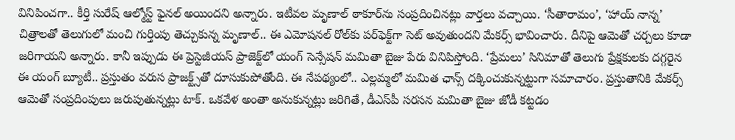వినిపించగా.. కీర్తి సురేష్ ఆల్మోస్ట్ ఫైనల్ అయిందని అన్నారు. ఇటీవల మృణాల్ ఠాకూర్‌ను సంప్రదించినట్లు వార్తలు వచ్చాయి. ‘సీతారామం’, ‘హాయ్ నాన్న’ చిత్రాలతో తెలుగులో మంచి గుర్తింపు తెచ్చుకున్న మృణాల్.. ఈ ఎమోషనల్ రోల్‌కు పర్‌ఫెక్ట్‌గా సెట్ అవుతుందని మేకర్స్ భావించారు. దీనిపై ఆమెతో చర్చలు కూడా జరిగాయని అన్నారు. కానీ ఇప్పుడు ఈ ప్రెస్టెజీయస్ ప్రాజెక్ట్‌లో యంగ్ సెన్సేషన్ మమితా బైజు పేరు వినిపిస్తోంది. ‘ప్రేమలు’ సినిమాతో తెలుగు ప్రేక్షకులకు దగ్గరైన ఈ యంగ్ బ్యూటీ.. ప్రస్తుతం వరుస ప్రాజక్ట్స్‌తో దూసుకుపోతోంది. ఈ నేపథ్యంలో.. ఎల్లమ్మలో మమిత ఛాన్స్ దక్కించుకున్నట్టుగా సమాచారం. ప్రస్తుతానికి మేకర్స్ ఆమెతో సంప్రదింపులు జరుపుతున్నట్లు టాక్. ఒకవేళ అంతా అనుకున్నట్లు జరిగితే, డీఎస్‌పీ సరసన మమితా బైజు జోడీ కట్టడం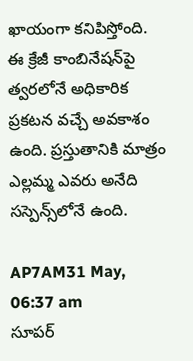ఖాయంగా కనిపిస్తోంది. ఈ క్రేజీ కాంబినేషన్‌పై త్వరలోనే అధికారిక ప్రకటన వచ్చే అవకాశం ఉంది. ప్రస్తుతానికి మాత్రం ఎల్లమ్మ ఎవరు అనేది సస్పెన్స్‌లోనే ఉంది.

AP7AM31 May, 06:37 am
సూపర్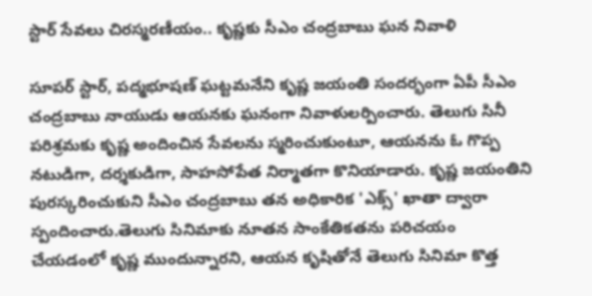స్టార్ సేవలు చిరస్మరణీయం.. కృష్ణకు సీఎం చంద్రబాబు ఘన నివాళి

సూపర్ స్టార్, పద్మభూషణ్ ఘట్టమనేని కృష్ణ జయంతి సందర్భంగా ఏపీ సీఎం చంద్ర‌బాబు నాయుడు ఆయనకు ఘనంగా నివాళులర్పించారు. తెలుగు సినీ పరిశ్రమకు కృష్ణ అందించిన సేవలను స్మరించుకుంటూ, ఆయనను ఓ గొప్ప నటుడిగా, దర్శకుడిగా, సాహసోపేత నిర్మాతగా కొనియాడారు. కృష్ణ జయంతిని పురస్కరించుకుని సీఎం చంద్రబాబు తన అధికారిక 'ఎక్స్' ఖాతా ద్వారా స్పందించారు.తెలుగు సినిమాకు నూతన సాంకేతికతను పరిచయం చేయడంలో కృష్ణ ముందున్నారని, ఆయన కృషితోనే తెలుగు సినిమా కొత్త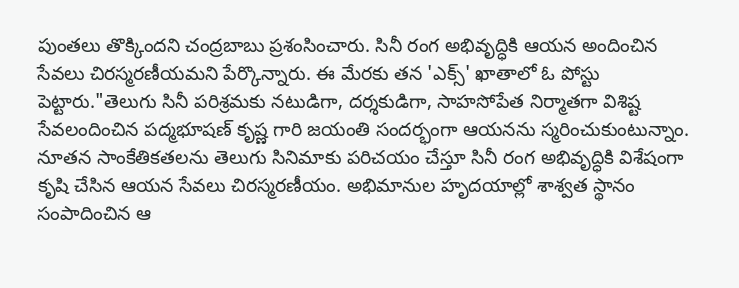పుంతలు తొక్కిందని చంద్రబాబు ప్రశంసించారు. సినీ రంగ అభివృద్ధికి ఆయన అందించిన సేవలు చిరస్మరణీయమని పేర్కొన్నారు. ఈ మేరకు తన 'ఎక్స్' ఖాతాలో ఓ పోస్టు పెట్టారు."తెలుగు సినీ పరిశ్రమకు నటుడిగా, దర్శకుడిగా, సాహసోపేత నిర్మాతగా విశిష్ట సేవలందించిన పద్మభూషణ్ కృష్ణ గారి జయంతి సందర్భంగా ఆయనను స్మరించుకుంటున్నాం. నూతన సాంకేతికతలను తెలుగు సినిమాకు పరిచయం చేస్తూ సినీ రంగ అభివృద్ధికి విశేషంగా కృషి చేసిన ఆయన సేవలు చిరస్మరణీయం. అభిమానుల హృదయాల్లో శాశ్వత స్థానం సంపాదించిన ఆ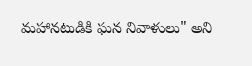మహానటుడికి ఘన నివాళులు" అని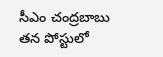సీఎం చంద్రబాబు తన పోస్టులో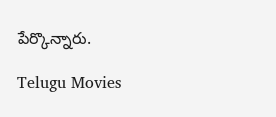పేర్కొన్నారు.

Telugu Movies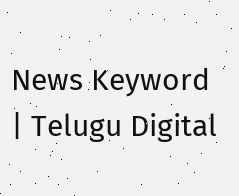News Keyword | Telugu Digital